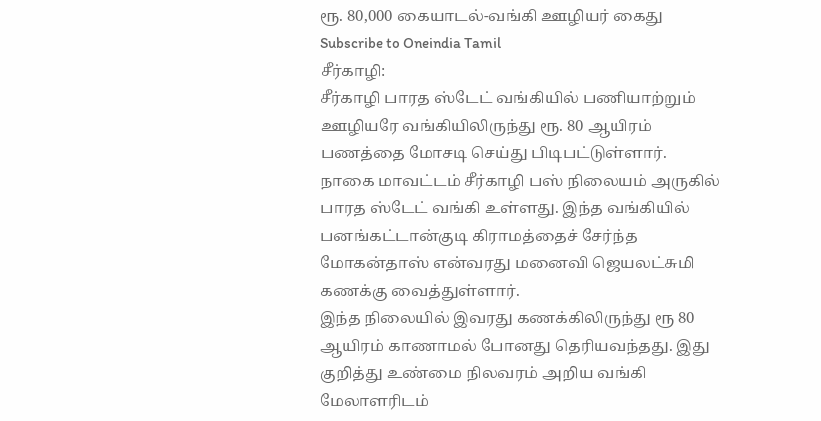ரூ. 80,000 கையாடல்-வங்கி ஊழியர் கைது
Subscribe to Oneindia Tamil
சீர்காழி:
சீர்காழி பாரத ஸ்டேட் வங்கியில் பணியாற்றும் ஊழியரே வங்கியிலிருந்து ரூ. 80 ஆயிரம் பணத்தை மோசடி செய்து பிடிபட்டுள்ளார்.
நாகை மாவட்டம் சீர்காழி பஸ் நிலையம் அருகில் பாரத ஸ்டேட் வங்கி உள்ளது. இந்த வங்கியில் பனங்கட்டான்குடி கிராமத்தைச் சேர்ந்த மோகன்தாஸ் என்வரது மனைவி ஜெயலட்சுமி கணக்கு வைத்துள்ளார்.
இந்த நிலையில் இவரது கணக்கிலிருந்து ரூ 80 ஆயிரம் காணாமல் போனது தெரியவந்தது. இது குறித்து உண்மை நிலவரம் அறிய வங்கி மேலாளரிடம்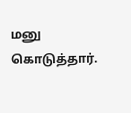மனு கொடுத்தார்.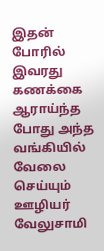இதன் போரில் இவரது கணக்கை ஆராய்ந்த போது அந்த வங்கியில் வேலை செய்யும் ஊழியர் வேலுசாமி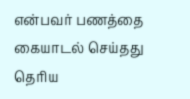என்பவர் பணத்தை கையாடல் செய்தது தெரிய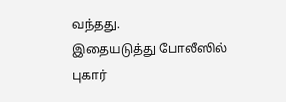வந்தது.
இதையடுத்து போலீஸில் புகார்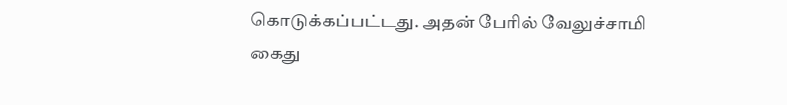கொடுக்கப்பட்டது. அதன் பேரில் வேலுச்சாமி கைது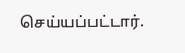செய்யப்பட்டார்.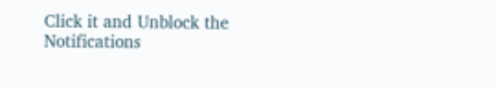Click it and Unblock the Notifications